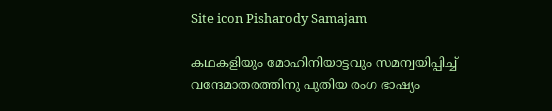Site icon Pisharody Samajam

കഥകളിയും മോഹിനിയാട്ടവും സമന്വയിപ്പിച്ച് വന്ദേമാതരത്തിനു പുതിയ രംഗ ഭാഷ്യം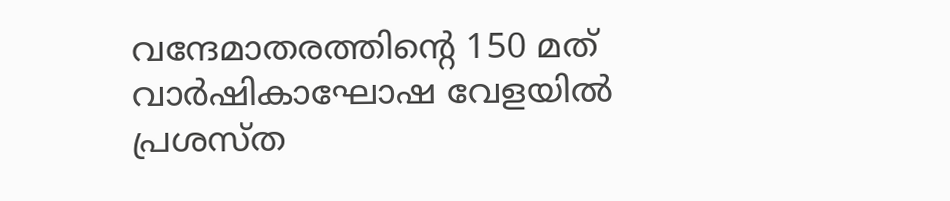വന്ദേമാതരത്തിന്റെ 150 മത് വാർഷികാഘോഷ വേളയിൽ പ്രശസ്ത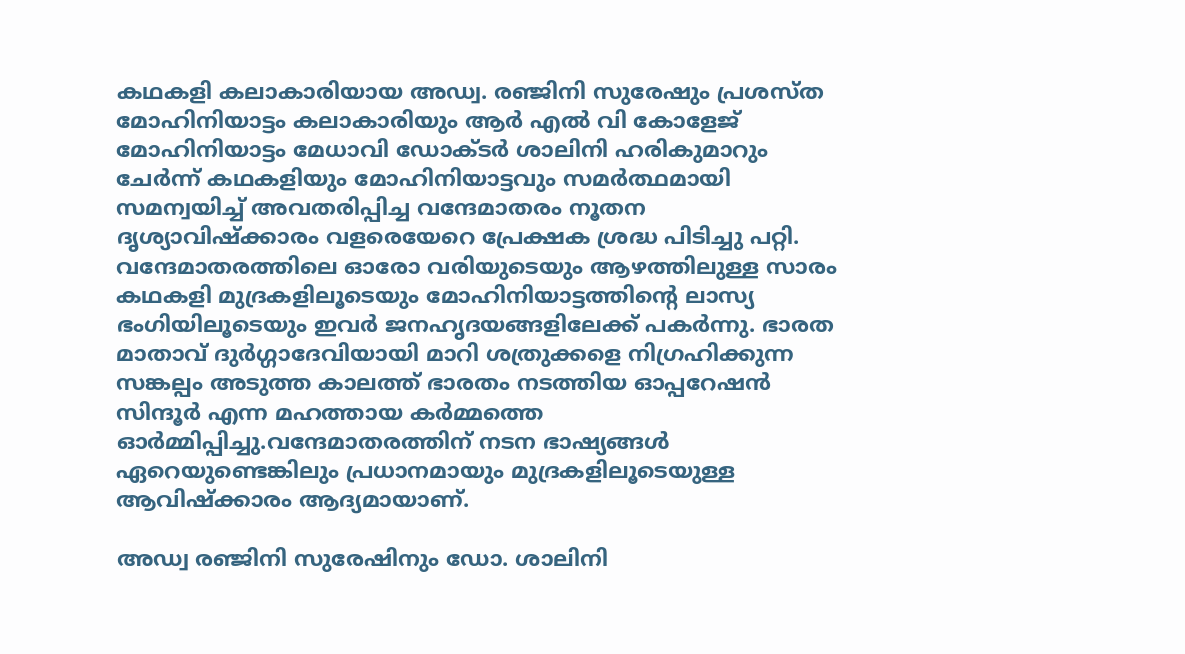കഥകളി കലാകാരിയായ അഡ്വ. രഞ്ജിനി സുരേഷും പ്രശസ്ത മോഹിനിയാട്ടം കലാകാരിയും ആർ എൽ വി കോളേജ് മോഹിനിയാട്ടം മേധാവി ഡോക്ടർ ശാലിനി ഹരികുമാറും ചേർന്ന് കഥകളിയും മോഹിനിയാട്ടവും സമർത്ഥമായി സമന്വയിച്ച് അവതരിപ്പിച്ച വന്ദേമാതരം നൂതന ദൃശ്യാവിഷ്ക്കാരം വളരെയേറെ പ്രേക്ഷക ശ്രദ്ധ പിടിച്ചു പറ്റി. വന്ദേമാതരത്തിലെ ഓരോ വരിയുടെയും ആഴത്തിലുള്ള സാരം കഥകളി മുദ്രകളിലൂടെയും മോഹിനിയാട്ടത്തിന്റെ ലാസ്യ ഭംഗിയിലൂടെയും ഇവർ ജനഹൃദയങ്ങളിലേക്ക് പകർന്നു. ഭാരത മാതാവ് ദുർഗ്ഗാദേവിയായി മാറി ശത്രുക്കളെ നിഗ്രഹിക്കുന്ന സങ്കല്പം അടുത്ത കാലത്ത് ഭാരതം നടത്തിയ ഓപ്പറേഷൻ സിന്ദൂർ എന്ന മഹത്തായ കർമ്മത്തെ ഓർമ്മിപ്പിച്ചു.വന്ദേമാതരത്തിന് നടന ഭാഷ്യങ്ങൾ ഏറെയുണ്ടെങ്കിലും പ്രധാനമായും മുദ്രകളിലൂടെയുള്ള ആവിഷ്ക്കാരം ആദ്യമായാണ്.

അഡ്വ രഞ്ജിനി സുരേഷിനും ഡോ. ശാലിനി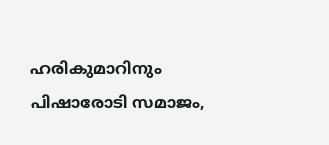ഹരികുമാറിനും പിഷാരോടി സമാജം,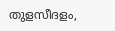തുളസീദളം,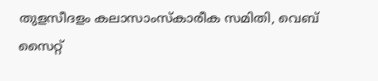തുളസീദളം കലാസാംസ്‌കാരീക സമിതി, വെബ് സൈറ്റ്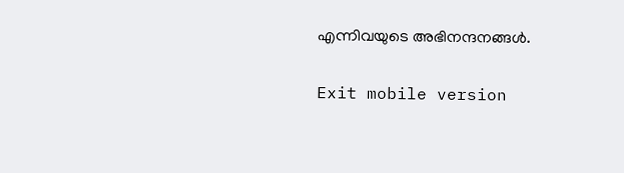എന്നിവയുടെ അഭിനന്ദനങ്ങൾ.

Exit mobile version